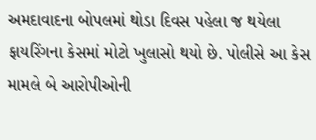અમદાવાદના બોપલમાં થોડા દિવસ પહેલા જ થયેલા ફાયરિંગના કેસમાં મોટો ખુલાસો થયો છે. પોલીસે આ કેસ મામલે બે આરોપીઓની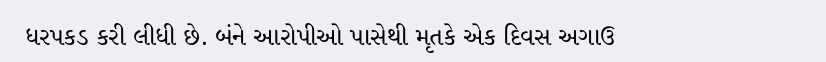ધરપકડ કરી લીધી છે. બંને આરોપીઓ પાસેથી મૃતકે એક દિવસ અગાઉ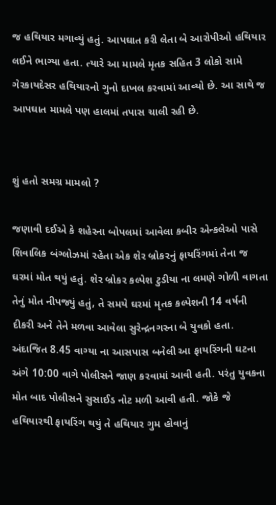જ હથિયાર મગાવ્યું હતું. આપઘાત કરી લેતા બે આરોપીઓ હથિયાર લઈને ભાગ્યા હતા. ત્યારે આ મામલે મૃતક સહિત 3 લોકો સામે ગેરકાયદેસર હથિયારનો ગુનો દાખલ કરવામાં આવ્યો છે. આ સાથે જ આપઘાત મામલે પણ હાલમાં તપાસ ચાલી રહી છે.


શું હતો સમગ્ર મામલો ?

જણાવી દઈએ કે શહેરના બોપલમાં આવેલા કબીર એન્કલેઓ પાસે શિવાલિક બંગ્લોઝમાં રહેતા એક શેર બ્રોકરનું ફાયરિંગમાં તેના જ ઘરમાં મોત થયું હતું. શેર બ્રોકર કલ્પેશ ટુડીયા ના લમણે ગોળી વાગતા તેનું મોત નીપજ્યું હતું, તે સમયે ઘરમાં મૃતક કલ્પેશની 14 વર્ષની દીકરી અને તેને મળવા આવેલા સુરેન્દ્રનગરના બે યુવકો હતા. અંદાજિત 8.45 વાગ્યા ના આસપાસ બનેલી આ ફાયરિંગની ઘટના અંગે 10:00 વાગે પોલીસને જાણ કરવામાં આવી હતી. પરંતુ યુવકના મોત બાદ પોલીસને સુસાઈડ નોટ મળી આવી હતી. જોકે જે હથિયારથી ફાયરિંગ થયું તે હથિયાર ગુમ હોવાનું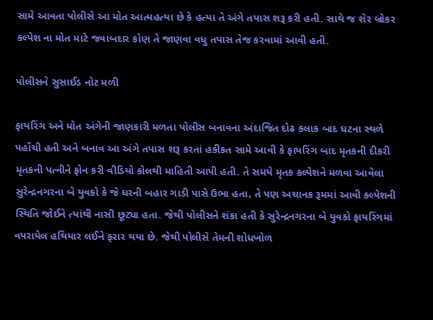સામે આવતા પોલીસે આ મોત આત્મહત્યા છે કે હત્યા તે અંગે તપાસ શરૂ કરી હતી. સાથે જ શેર બ્રોકર કલ્પેશ ના મોત માટે જવાબદાર કોણ તે જાણવા વધુ તપાસ તેજ કરવામાં આવી હતી.

પોલીસને સુસાઈડ નોટ મળી

ફાયરિંગ અને મોત અંગેની જાણકારી મળતા પોલીસ બનાવના અંદાજિત દોઢ કલાક બાદ ઘટના સ્થળે પહોંચી હતી અને બનાવ આ અંગે તપાસ શરૂ કરતાં હકીકત સામે આવી કે ફાયરિંગ બાદ મૃતકની દીકરી મૃતકની પત્નીને ફોન કરી વીડિયો કોલથી માહિતી આપી હતી. તે સમયે મૃતક કલ્પેશને મળવા આવેલા સુરેન્દ્રનગરના બે યુવકો કે જે ઘરની બહાર ગાડી પાસે ઉભા હતા, તે પણ અચાનક રૂમમાં આવી કલ્પેશની સ્થિતિ જોઈને ત્યાંથી નાસી છૂટ્યા હતા. જેથી પોલીસને શંકા હતી કે સુરેન્દ્રનગરના બે યુવકો ફાયરિંગમાં વપરાયેલ હથિયાર લઈને ફરાર થયા છે. જેથી પોલીસે તેમની શોધખોળ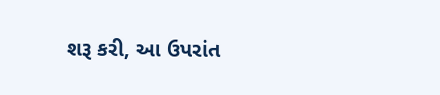શરૂ કરી, આ ઉપરાંત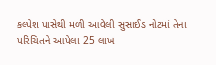કલ્પેશ પાસેથી મળી આવેલી સુસાઈડ નોટમાં તેના પરિચિતને આપેલા 25 લાખ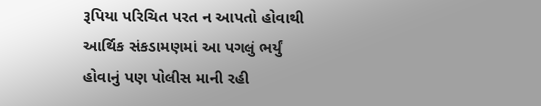રૂપિયા પરિચિત પરત ન આપતો હોવાથી આર્થિક સંકડામણમાં આ પગલું ભર્યું હોવાનું પણ પોલીસ માની રહી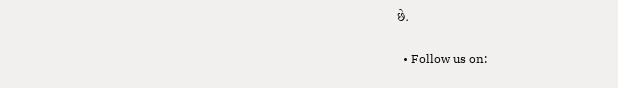છે.


  • Follow us on: